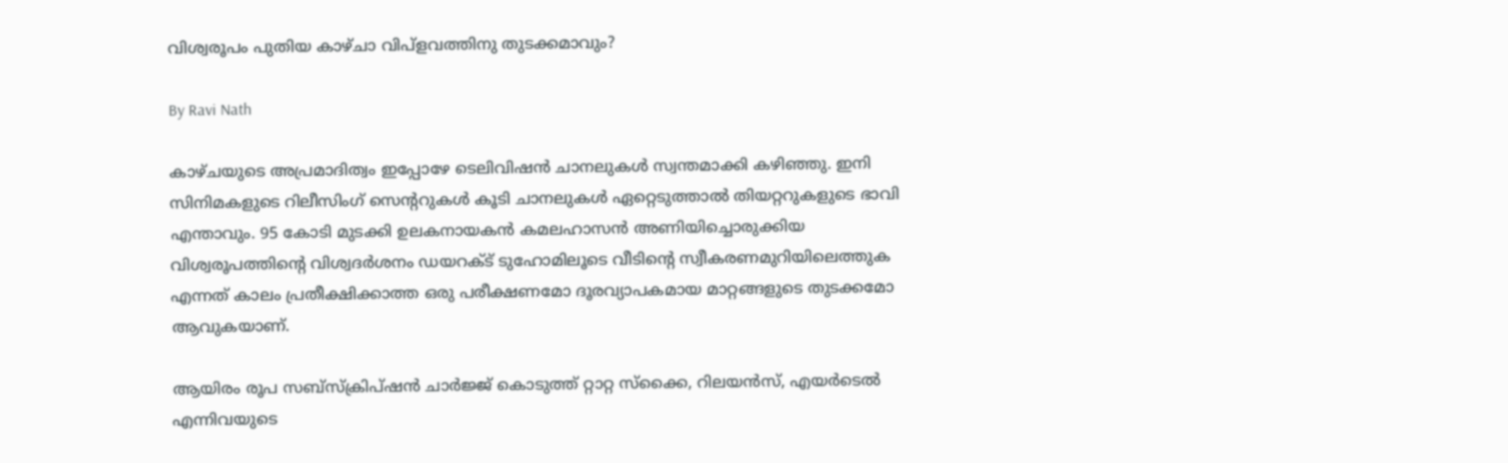വിശ്വരൂപം പുതിയ കാഴ്ചാ വിപ്‌ളവത്തിനു തുടക്കമാവും?

By Ravi Nath

കാഴ്ചയുടെ അപ്രമാദിത്വം ഇപ്പോഴേ ടെലിവിഷന്‍ ചാനലുകള്‍ സ്വന്തമാക്കി കഴിഞ്ഞു. ഇനി സിനിമകളുടെ റിലീസിംഗ് സെന്ററുകള്‍ കൂടി ചാനലുകള്‍ ഏറ്റെടുത്താല്‍ തിയറ്ററുകളുടെ ഭാവി എന്താവും. 95 കോടി മുടക്കി ഉലകനായകന്‍ കമലഹാസന്‍ അണിയിച്ചൊരുക്കിയ വിശ്വരൂപത്തിന്റെ വിശ്വദര്‍ശനം ഡയറക്ട് ടുഹോമിലൂടെ വീടിന്റെ സ്വീകരണമുറിയിലെത്തുക എന്നത് കാലം പ്രതീക്ഷിക്കാത്ത ഒരു പരീക്ഷണമോ ദൂരവ്യാപകമായ മാറ്റങ്ങളുടെ തുടക്കമോ ആവുകയാണ്.

ആയിരം രൂപ സബ്‌സ്‌ക്രിപ്ഷന്‍ ചാര്‍ജ്ജ് കൊടുത്ത് റ്റാറ്റ സ്‌ക്കൈ, റിലയന്‍സ്, എയര്‍ടെല്‍ എന്നിവയുടെ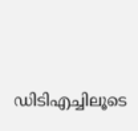ഡിടിഎച്ചിലൂടെ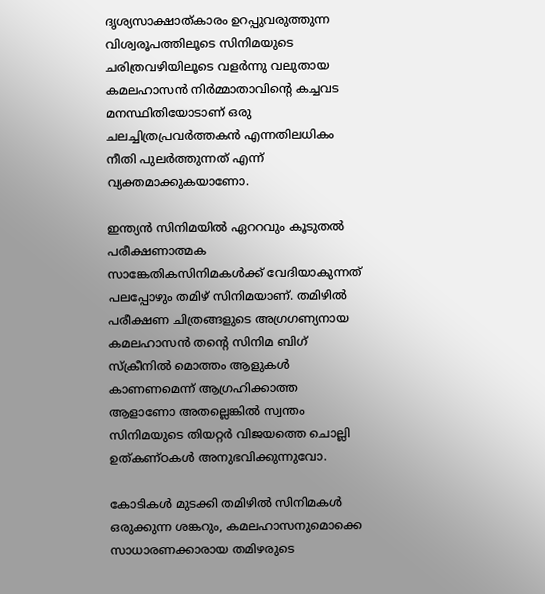ദൃശ്യസാക്ഷാത്കാരം ഉറപ്പുവരുത്തുന്ന വിശ്വരൂപത്തിലൂടെ സിനിമയുടെ ചരിത്രവഴിയിലൂടെ വളര്‍ന്നു വലുതായ കമലഹാസന്‍ നിര്‍മ്മാതാവിന്റെ കച്ചവട മനസ്ഥിതിയോടാണ് ഒരു ചലച്ചിത്രപ്രവര്‍ത്തകന്‍ എന്നതിലധികം നീതി പുലര്‍ത്തുന്നത് എന്ന് വ്യക്തമാക്കുകയാണോ.

ഇന്ത്യന്‍ സിനിമയില്‍ ഏററവും കൂടുതല്‍ പരീക്ഷണാത്മക സാങ്കേതികസിനിമകള്‍ക്ക് വേദിയാകുന്നത് പലപ്പോഴും തമിഴ് സിനിമയാണ്. തമിഴില്‍ പരീക്ഷണ ചിത്രങ്ങളുടെ അഗ്രഗണ്യനായ കമലഹാസന്‍ തന്റെ സിനിമ ബിഗ് സ്‌ക്രീനില്‍ മൊത്തം ആളുകള്‍ കാണണമെന്ന് ആഗ്രഹിക്കാത്ത ആളാണോ അതല്ലെങ്കില്‍ സ്വന്തം സിനിമയുടെ തിയറ്റര്‍ വിജയത്തെ ചൊല്ലി ഉത്കണ്ഠകള്‍ അനുഭവിക്കുന്നുവോ.

കോടികള്‍ മുടക്കി തമിഴില്‍ സിനിമകള്‍ ഒരുക്കുന്ന ശങ്കറും, കമലഹാസനുമൊക്കെ സാധാരണക്കാരായ തമിഴരുടെ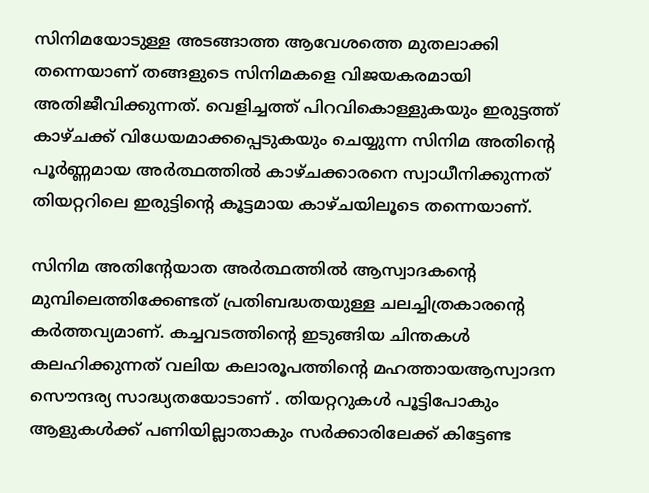സിനിമയോടുള്ള അടങ്ങാത്ത ആവേശത്തെ മുതലാക്കി തന്നെയാണ് തങ്ങളുടെ സിനിമകളെ വിജയകരമായി അതിജീവിക്കുന്നത്. വെളിച്ചത്ത് പിറവികൊള്ളുകയും ഇരുട്ടത്ത് കാഴ്ചക്ക് വിധേയമാക്കപ്പെടുകയും ചെയ്യുന്ന സിനിമ അതിന്റെ പൂര്‍ണ്ണമായ അര്‍ത്ഥത്തില്‍ കാഴ്ചക്കാരനെ സ്വാധീനിക്കുന്നത് തിയറ്ററിലെ ഇരുട്ടിന്റെ കൂട്ടമായ കാഴ്ചയിലൂടെ തന്നെയാണ്.

സിനിമ അതിന്റേയാത അര്‍ത്ഥത്തില്‍ ആസ്വാദകന്റെ മുമ്പിലെത്തിക്കേണ്ടത് പ്രതിബദ്ധതയുള്ള ചലച്ചിത്രകാരന്റെ കര്‍ത്തവ്യമാണ്. കച്ചവടത്തിന്റെ ഇടുങ്ങിയ ചിന്തകള്‍ കലഹിക്കുന്നത് വലിയ കലാരൂപത്തിന്റെ മഹത്തായആസ്വാദന സൌന്ദര്യ സാദ്ധ്യതയോടാണ് . തിയറ്ററുകള്‍ പൂട്ടിപോകും ആളുകള്‍ക്ക് പണിയില്ലാതാകും സര്‍ക്കാരിലേക്ക് കിട്ടേണ്ട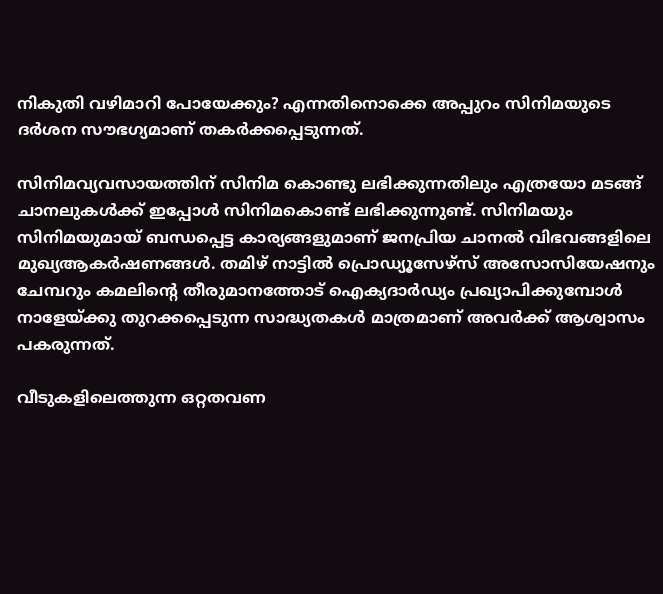നികുതി വഴിമാറി പോയേക്കും? എന്നതിനൊക്കെ അപ്പുറം സിനിമയുടെ ദര്‍ശന സൗഭഗ്യമാണ് തകര്‍ക്കപ്പെടുന്നത്.

സിനിമവ്യവസായത്തിന് സിനിമ കൊണ്ടു ലഭിക്കുന്നതിലും എത്രയോ മടങ്ങ് ചാനലുകള്‍ക്ക് ഇപ്പോള്‍ സിനിമകൊണ്ട് ലഭിക്കുന്നുണ്ട്. സിനിമയും സിനിമയുമായ് ബന്ധപ്പെട്ട കാര്യങ്ങളുമാണ് ജനപ്രിയ ചാനല്‍ വിഭവങ്ങളിലെ മുഖ്യആകര്‍ഷണങ്ങള്‍. തമിഴ് നാട്ടില്‍ പ്രൊഡ്യൂസേഴ്‌സ് അസോസിയേഷനും ചേമ്പറും കമലിന്റെ തീരുമാനത്തോട് ഐക്യദാര്‍ഡ്യം പ്രഖ്യാപിക്കുമ്പോള്‍ നാളേയ്ക്കു തുറക്കപ്പെടുന്ന സാദ്ധ്യതകള്‍ മാത്രമാണ് അവര്‍ക്ക് ആശ്വാസം പകരുന്നത്.

വീടുകളിലെത്തുന്ന ഒറ്റതവണ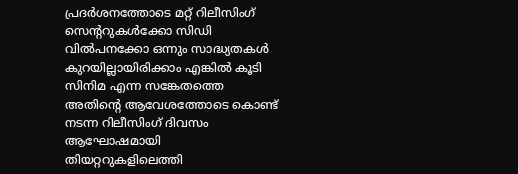പ്രദര്‍ശനത്തോടെ മറ്റ് റിലീസിംഗ് സെന്ററുകള്‍ക്കോ സിഡി വില്‍പനക്കോ ഒന്നും സാദ്ധ്യതകള്‍ കുറയില്ലായിരിക്കാം എങ്കില്‍ കൂടി സിനിമ എന്ന സങ്കേതത്തെ അതിന്റെ ആവേശത്തോടെ കൊണ്ട് നടന്ന റിലീസിംഗ് ദിവസം ആഘോഷമായി തിയറ്ററുകളിലെത്തി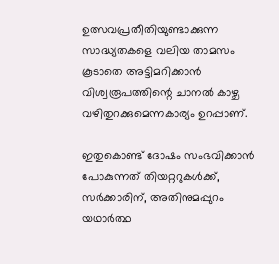ഉത്സവപ്രതീതിയുണ്ടാക്കുന്ന സാദ്ധ്യതകളെ വലിയ താമസം കൂടാതെ അട്ടിമറിക്കാന്‍ വിശ്വരൂപത്തിന്റെ ചാനല്‍ കാഴ്ച വഴിതുറക്കുമെന്നകാര്യം ഉറപ്പാണ്.

ഇതുകൊണ്ട് ദോഷം സംഭവിക്കാന്‍ പോകുന്നത് തിയറ്ററുകള്‍ക്ക്, സര്‍ക്കാരിന്, അതിനുമപ്പുറം യഥാര്‍ത്ഥ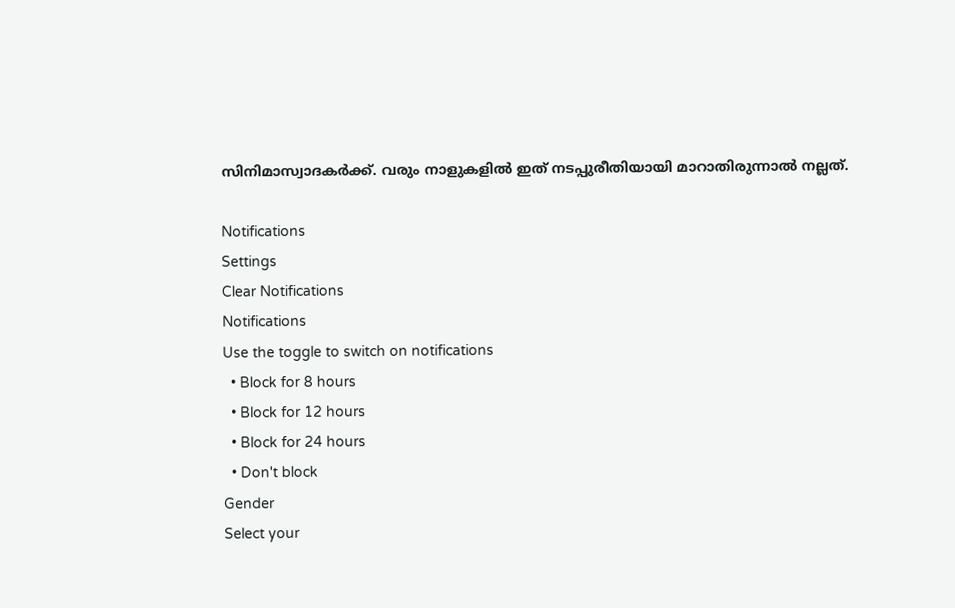സിനിമാസ്വാദകര്‍ക്ക്. വരും നാളുകളില്‍ ഇത് നടപ്പുരീതിയായി മാറാതിരുന്നാല്‍ നല്ലത്.

Notifications
Settings
Clear Notifications
Notifications
Use the toggle to switch on notifications
  • Block for 8 hours
  • Block for 12 hours
  • Block for 24 hours
  • Don't block
Gender
Select your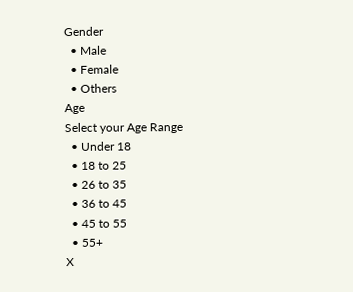Gender
  • Male
  • Female
  • Others
Age
Select your Age Range
  • Under 18
  • 18 to 25
  • 26 to 35
  • 36 to 45
  • 45 to 55
  • 55+
X